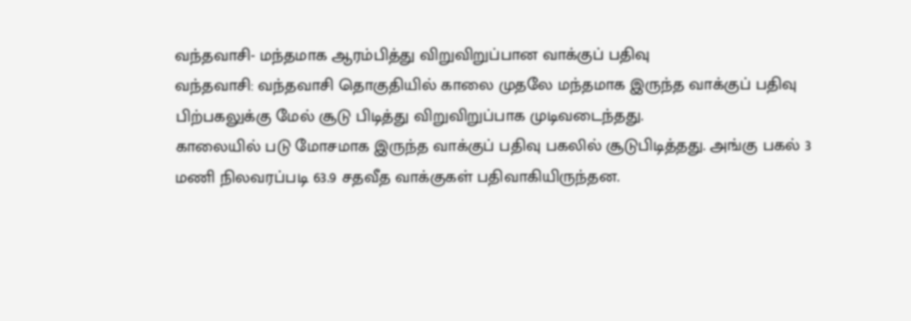வந்தவாசி- மந்தமாக ஆரம்பித்து விறுவிறுப்பான வாக்குப் பதிவு
வந்தவாசி: வந்தவாசி தொகுதியில் காலை முதலே மந்தமாக இருந்த வாக்குப் பதிவு பிற்பகலுக்கு மேல் சூடு பிடித்து விறுவிறுப்பாக முடிவடைந்தது.
காலையில் படு மோசமாக இருந்த வாக்குப் பதிவு பகலில் சூடுபிடித்தது. அங்கு பகல் 3 மணி நிலவரப்படி 63.9 சதவீத வாக்குகள் பதிவாகியிருந்தன.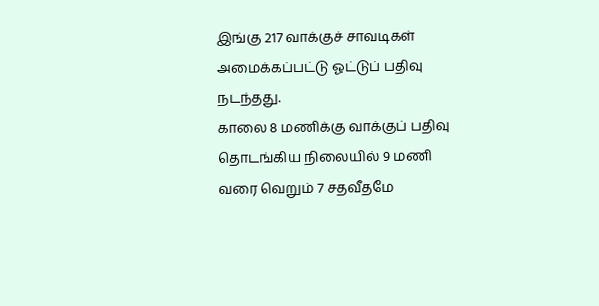இங்கு 217 வாக்குச் சாவடிகள் அமைக்கப்பட்டு ஓட்டுப் பதிவு நடந்தது.
காலை 8 மணிக்கு வாக்குப் பதிவு தொடங்கிய நிலையில் 9 மணி வரை வெறும் 7 சதவீதமே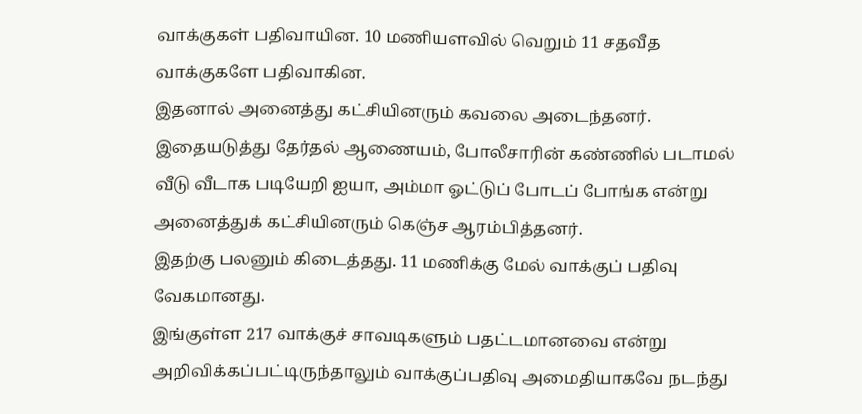வாக்குகள் பதிவாயின. 10 மணியளவில் வெறும் 11 சதவீத வாக்குகளே பதிவாகின.
இதனால் அனைத்து கட்சியினரும் கவலை அடைந்தனர். இதையடுத்து தேர்தல் ஆணையம், போலீசாரின் கண்ணில் படாமல் வீடு வீடாக படியேறி ஐயா, அம்மா ஓட்டுப் போடப் போங்க என்று அனைத்துக் கட்சியினரும் கெஞ்ச ஆரம்பித்தனர்.
இதற்கு பலனும் கிடைத்தது. 11 மணிக்கு மேல் வாக்குப் பதிவு வேகமானது.
இங்குள்ள 217 வாக்குச் சாவடிகளும் பதட்டமானவை என்று அறிவிக்கப்பட்டிருந்தாலும் வாக்குப்பதிவு அமைதியாகவே நடந்து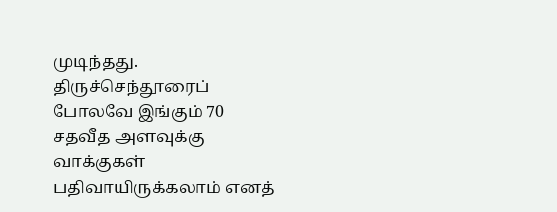முடிந்தது.
திருச்செந்தூரைப் போலவே இங்கும் 70 சதவீத அளவுக்கு வாக்குகள் பதிவாயிருக்கலாம் எனத்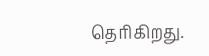தெரிகிறது.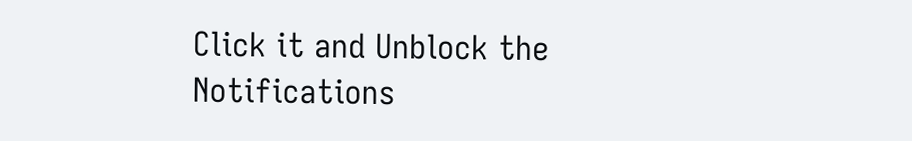Click it and Unblock the Notifications